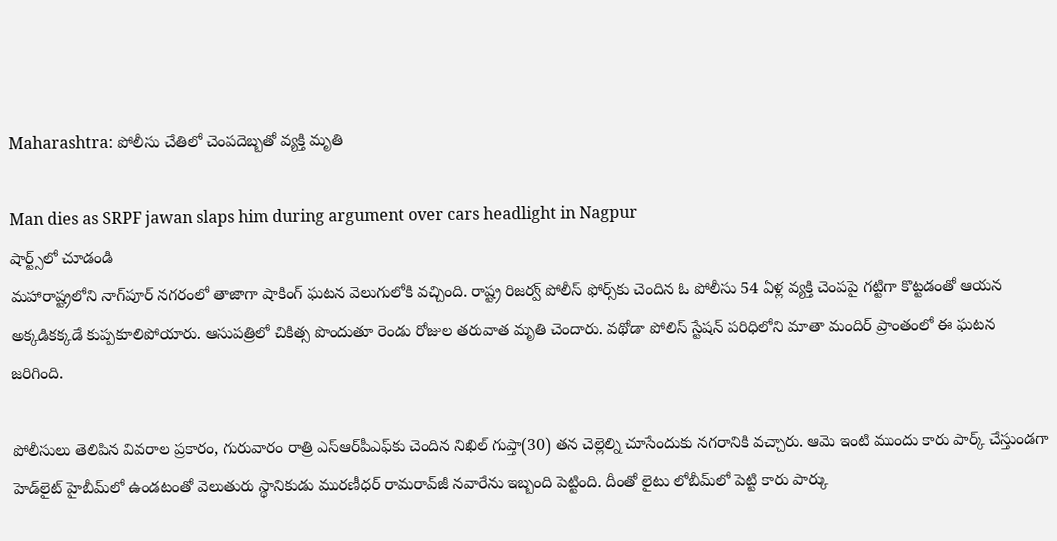Maharashtra: పోలీసు చేతిలో చెంపదెబ్బతో వ్యక్తి మృతి

Man dies as SRPF jawan slaps him during argument over cars headlight in Nagpur
షార్ట్స్‌లో చూడండి
మహారాష్ట్రలోని నాగ్‌పూర్ నగరంలో తాజాగా షాకింగ్ ఘటన వెలుగులోకి వచ్చింది. రాష్ట్ర రిజర్వ్ పోలీస్ ఫోర్స్‌కు చెందిన ఓ పోలీసు 54 ఏళ్ల వ్యక్తి చెంపపై గట్టిగా కొట్టడంతో ఆయన అక్కడికక్కడే కుప్పకూలిపోయారు. ఆసుపత్రిలో చికిత్స పొందుతూ రెండు రోజుల తరువాత మృతి చెందారు. వథోడా పోలిస్ స్టేషన్ పరిధిలోని మాతా మందిర్ ప్రాంతంలో ఈ ఘటన జరిగింది.

పోలీసులు తెలిపిన వివరాల ప్రకారం, గురువారం రాత్రి ఎస్‌ఆర్‌పీఎఫ్‌కు చెందిన నిఖిల్ గుప్తా(30) తన చెల్లెల్ని చూసేందుకు నగరానికి వచ్చారు. ఆమె ఇంటి ముందు కారు పార్క్‌ చేస్తుండగా హెడ్‌లైట్ హైబీమ్‌లో ఉండటంతో వెలుతురు స్థానికుడు మురణీధర్ రామరావ్‌జీ నవారేను ఇబ్బంది పెట్టింది. దీంతో లైటు లోబీమ్‌లో పెట్టి కారు పార్కు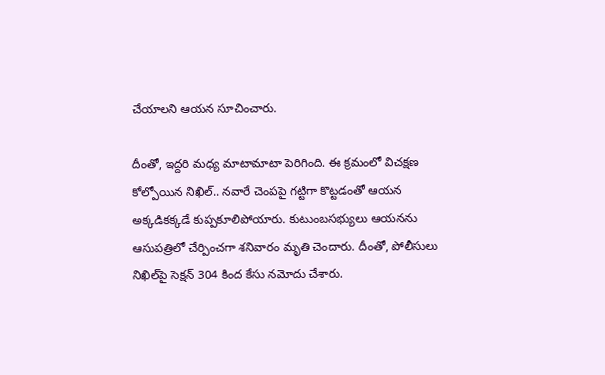చేయాలని ఆయన సూచించారు.

దీంతో, ఇద్దరి మధ్య మాటామాటా పెరిగింది. ఈ క్రమంలో విచక్షణ కోల్పోయిన నిఖిల్.. నవారే చెంపపై గట్టిగా కొట్టడంతో ఆయన అక్కడికక్కడే కుప్పకూలిపోయారు. కుటుంబసభ్యులు ఆయనను ఆసుపత్రిలో చేర్పించగా శనివారం మృతి చెందారు. దీంతో, పోలీసులు నిఖిల్‌పై సెక్షన్ 304 కింద కేసు నమోదు చేశారు.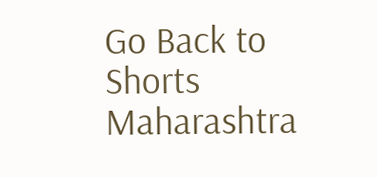Go Back to Shorts
Maharashtra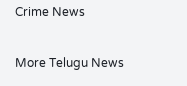Crime News

More Telugu News